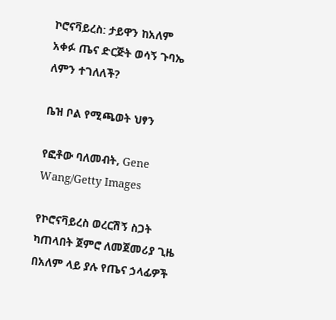ኮሮናቫይረስ: ታይዋን ከአለም አቀፉ ጤና ድርጅት ወሳኝ ጉባኤ ለምን ተገለለች?

ቤዝ ቦል የሚጫወት ህፃን

የፎቶው ባለመብት, Gene Wang/Getty Images

የኮሮናቫይረስ ወረርሽኝ ስጋት ካጠላበት ጀምሮ ለመጀመሪያ ጊዜ በአለም ላይ ያሉ የጤና ኃላፊዎች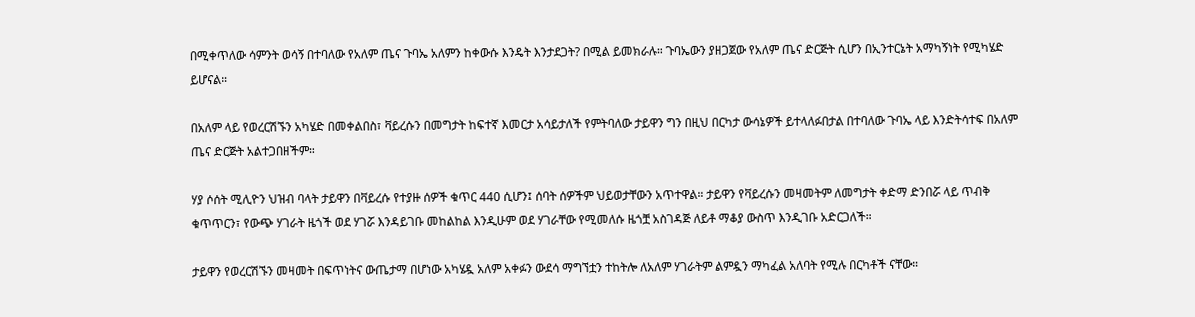በሚቀጥለው ሳምንት ወሳኝ በተባለው የአለም ጤና ጉባኤ አለምን ከቀውሱ እንዴት እንታደጋት? በሚል ይመክራሉ። ጉባኤውን ያዘጋጀው የአለም ጤና ድርጅት ሲሆን በኢንተርኔት አማካኝነት የሚካሄድ ይሆናል።

በአለም ላይ የወረርሽኙን አካሄድ በመቀልበስ፣ ቫይረሱን በመግታት ከፍተኛ እመርታ አሳይታለች የምትባለው ታይዋን ግን በዚህ በርካታ ውሳኔዎች ይተላለፉበታል በተባለው ጉባኤ ላይ እንድትሳተፍ በአለም ጤና ድርጅት አልተጋበዘችም።

ሃያ ሶሰት ሚሊዮን ህዝብ ባላት ታይዋን በቫይረሱ የተያዙ ሰዎች ቁጥር 440 ሲሆን፤ ሰባት ሰዎችም ህይወታቸውን አጥተዋል። ታይዋን የቫይረሱን መዛመትም ለመግታት ቀድማ ድንበሯ ላይ ጥብቅ ቁጥጥርን፣ የውጭ ሃገራት ዜጎች ወደ ሃገሯ እንዳይገቡ መከልከል እንዲሁም ወደ ሃገራቸው የሚመለሱ ዜጎቿ አስገዳጅ ለይቶ ማቆያ ውስጥ እንዲገቡ አድርጋለች።

ታይዋን የወረርሽኙን መዛመት በፍጥነትና ውጤታማ በሆነው አካሄዷ አለም አቀፉን ውደሳ ማግኘቷን ተከትሎ ለአለም ሃገራትም ልምዷን ማካፈል አለባት የሚሉ በርካቶች ናቸው።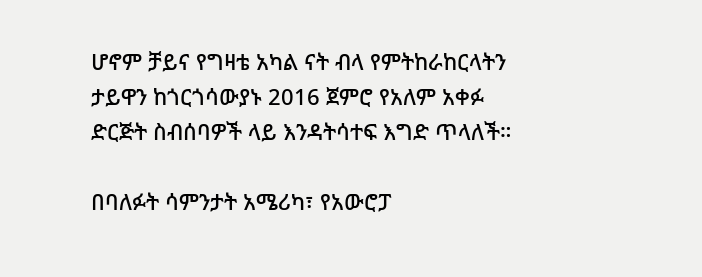ሆኖም ቻይና የግዛቴ አካል ናት ብላ የምትከራከርላትን ታይዋን ከጎርጎሳውያኑ 2016 ጀምሮ የአለም አቀፉ ድርጅት ስብሰባዎች ላይ እንዳትሳተፍ እግድ ጥላለች።

በባለፉት ሳምንታት አሜሪካ፣ የአውሮፓ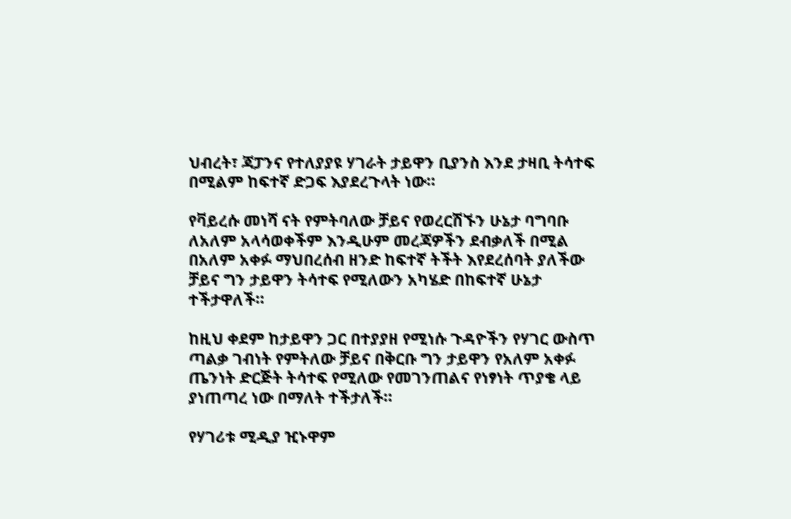ህብረት፣ ጃፓንና የተለያያዩ ሃገራት ታይዋን ቢያንስ እንደ ታዛቢ ትሳተፍ በሚልም ከፍተኛ ድጋፍ እያደረጉላት ነው።

የቫይረሱ መነሻ ናት የምትባለው ቻይና የወረርሽኙን ሁኔታ ባግባቡ ለአለም አላሳወቀችም እንዲሁም መረጃዎችን ደብቃለች በሚል በአለም አቀፉ ማህበረሰብ ዘንድ ከፍተኛ ትችት እየደረሰባት ያለችው ቻይና ግን ታይዋን ትሳተፍ የሚለውን አካሄድ በከፍተኛ ሁኔታ ተችታዋለች።

ከዚህ ቀደም ከታይዋን ጋር በተያያዘ የሚነሱ ጉዳዮችን የሃገር ውስጥ ጣልቃ ገብነት የምትለው ቻይና በቅርቡ ግን ታይዋን የአለም አቀፉ ጤንነት ድርጅት ትሳተፍ የሚለው የመገንጠልና የነፃነት ጥያቄ ላይ ያነጠጣረ ነው በማለት ተችታለች።

የሃገሪቱ ሚዲያ ዢኑዋም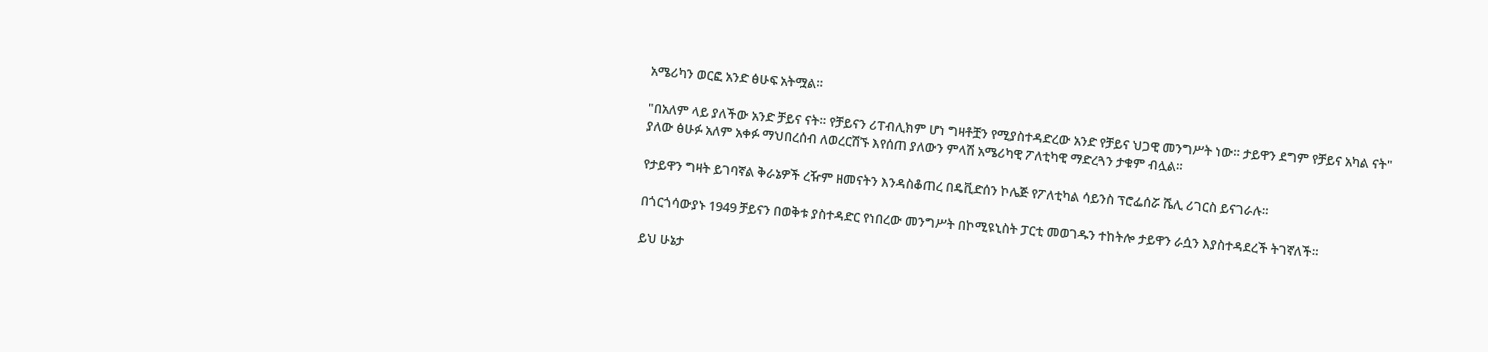አሜሪካን ወርፎ አንድ ፅሁፍ አትሟል።

"በአለም ላይ ያለችው አንድ ቻይና ናት። የቻይናን ሪፐብሊክም ሆነ ግዛቶቿን የሚያስተዳድረው አንድ የቻይና ህጋዊ መንግሥት ነው። ታይዋን ደግም የቻይና አካል ናት" ያለው ፅሁፉ አለም አቀፉ ማህበረሰብ ለወረርሽኙ እየሰጠ ያለውን ምላሽ አሜሪካዊ ፖለቲካዊ ማድረጓን ታቁም ብሏል።

የታይዋን ግዛት ይገባኛል ቅራኔዎች ረዥም ዘመናትን እንዳስቆጠረ በዴቪድሰን ኮሌጅ የፖለቲካል ሳይንስ ፕሮፌሰሯ ሼሊ ሪገርስ ይናገራሉ።

በጎርጎሳውያኑ 1949 ቻይናን በወቅቱ ያስተዳድር የነበረው መንግሥት በኮሚዩኒስት ፓርቲ መወገዱን ተከትሎ ታይዋን ራሷን እያስተዳደረች ትገኛለች።

ይህ ሁኔታ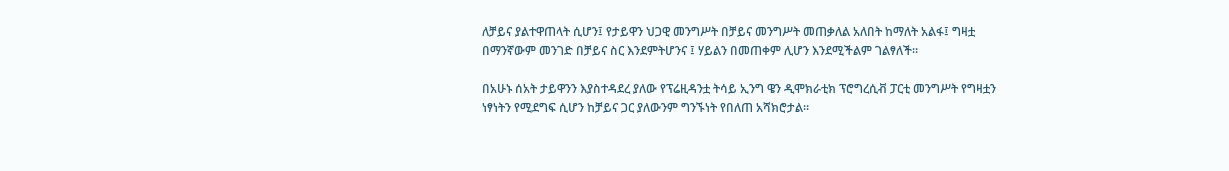ለቻይና ያልተዋጠላት ሲሆን፤ የታይዋን ህጋዊ መንግሥት በቻይና መንግሥት መጠቃለል አለበት ከማለት አልፋ፤ ግዛቷ በማንኛውም መንገድ በቻይና ስር እንደምትሆንና ፤ ሃይልን በመጠቀም ሊሆን እንደሚችልም ገልፃለች።

በአሁኑ ሰአት ታይዋንን እያስተዳደረ ያለው የፕሬዚዳንቷ ትሳይ ኢንግ ዌን ዲሞክራቲክ ፕሮግረሲቭ ፓርቲ መንግሥት የግዛቷን ነፃነትን የሚደግፍ ሲሆን ከቻይና ጋር ያለውንም ግንኙነት የበለጠ አሻክሮታል።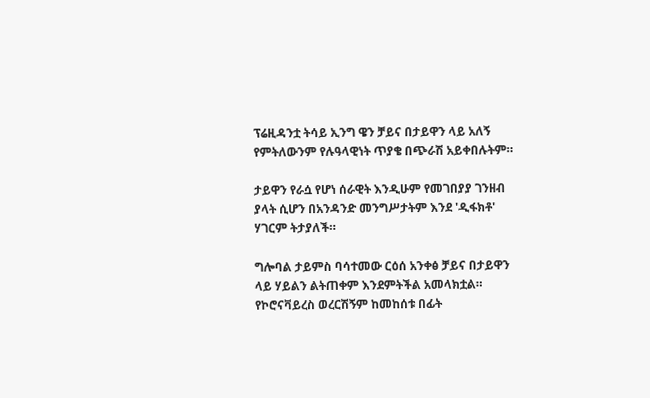ፕሬዚዳንቷ ትሳይ ኢንግ ዌን ቻይና በታይዋን ላይ አለኝ የምትለውንም የሉዓላዊነት ጥያቄ በጭራሽ አይቀበሉትም።

ታይዋን የራሷ የሆነ ሰራዊት እንዲሁም የመገበያያ ገንዘብ ያላት ሲሆን በአንዳንድ መንግሥታትም እንደ 'ዲፋክቶ' ሃገርም ትታያለች።

ግሎባል ታይምስ ባሳተመው ርዕሰ አንቀፅ ቻይና በታይዋን ላይ ሃይልን ልትጠቀም እንደምትችል አመላክቷል። የኮሮናቫይረስ ወረርሽኝም ከመከሰቱ በፊት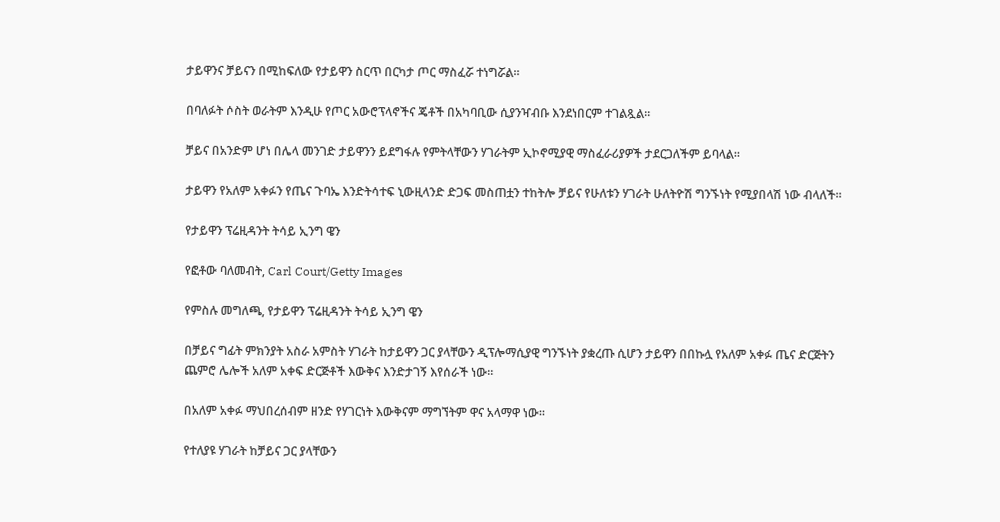ታይዋንና ቻይናን በሚከፍለው የታይዋን ስርጥ በርካታ ጦር ማስፈሯ ተነግሯል።

በባለፉት ሶስት ወራትም እንዲሁ የጦር አውሮፕላኖችና ጄቶች በአካባቢው ሲያንዣብቡ እንደነበርም ተገልጿል።

ቻይና በአንድም ሆነ በሌላ መንገድ ታይዋንን ይደግፋሉ የምትላቸውን ሃገራትም ኢኮኖሚያዊ ማስፈራሪያዎች ታደርጋለችም ይባላል።

ታይዋን የአለም አቀፉን የጤና ጉባኤ እንድትሳተፍ ኒውዚላንድ ድጋፍ መስጠቷን ተከትሎ ቻይና የሁለቱን ሃገራት ሁለትዮሽ ግንኙነት የሚያበላሽ ነው ብላለች።

የታይዋን ፕሬዚዳንት ትሳይ ኢንግ ዌን

የፎቶው ባለመብት, Carl Court/Getty Images

የምስሉ መግለጫ, የታይዋን ፕሬዚዳንት ትሳይ ኢንግ ዌን

በቻይና ግፊት ምክንያት አስራ አምስት ሃገራት ከታይዋን ጋር ያላቸውን ዲፕሎማሲያዊ ግንኙነት ያቋረጡ ሲሆን ታይዋን በበኩሏ የአለም አቀፉ ጤና ድርጅትን ጨምሮ ሌሎች አለም አቀፍ ድርጅቶች እውቅና እንድታገኝ እየሰራች ነው።

በአለም አቀፉ ማህበረሰብም ዘንድ የሃገርነት እውቅናም ማግኘትም ዋና አላማዋ ነው።

የተለያዩ ሃገራት ከቻይና ጋር ያላቸውን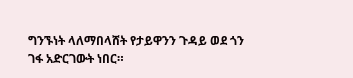ግንኙነት ላለማበላሸት የታይዋንን ጉዳይ ወደ ጎን ገፋ አድርገውት ነበር።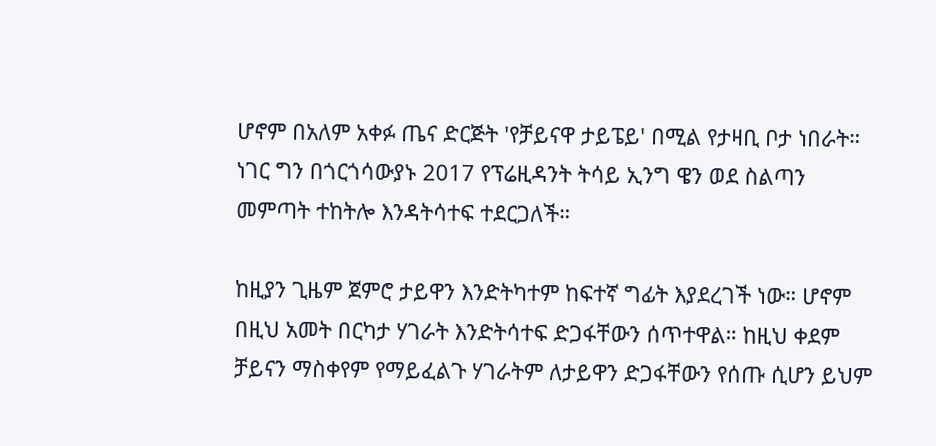ሆኖም በአለም አቀፉ ጤና ድርጅት 'የቻይናዋ ታይፔይ' በሚል የታዛቢ ቦታ ነበራት። ነገር ግን በጎርጎሳውያኑ 2017 የፕሬዚዳንት ትሳይ ኢንግ ዌን ወደ ስልጣን መምጣት ተከትሎ እንዳትሳተፍ ተደርጋለች።

ከዚያን ጊዜም ጀምሮ ታይዋን እንድትካተም ከፍተኛ ግፊት እያደረገች ነው። ሆኖም በዚህ አመት በርካታ ሃገራት እንድትሳተፍ ድጋፋቸውን ሰጥተዋል። ከዚህ ቀደም ቻይናን ማስቀየም የማይፈልጉ ሃገራትም ለታይዋን ድጋፋቸውን የሰጡ ሲሆን ይህም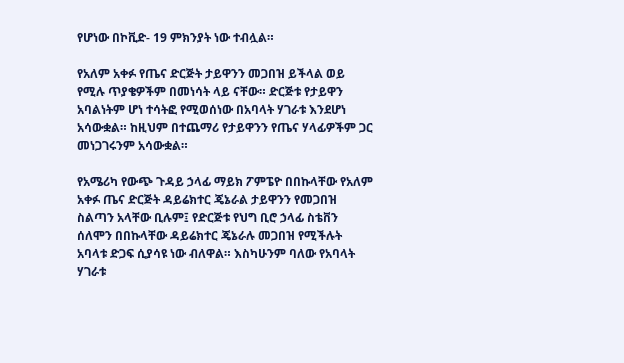የሆነው በኮቪድ- 19 ምክንያት ነው ተብሏል።

የአለም አቀፉ የጤና ድርጅት ታይዋንን መጋበዝ ይችላል ወይ የሚሉ ጥያቄዎችም በመነሳት ላይ ናቸው። ድርጅቱ የታይዋን አባልነትም ሆነ ተሳትፎ የሚወሰነው በአባላት ሃገራቱ እንደሆነ አሳውቋል። ከዚህም በተጨማሪ የታይዋንን የጤና ሃላፊዎችም ጋር መነጋገሩንም አሳውቋል።

የአሜሪካ የውጭ ጉዳይ ኃላፊ ማይክ ፖምፔዮ በበኩላቸው የአለም አቀፉ ጤና ድርጅት ዳይሬክተር ጄኔራል ታይዋንን የመጋበዝ ስልጣን አላቸው ቢሉም፤ የድርጅቱ የህግ ቢሮ ኃላፊ ስቴቨን ሰለሞን በበኩላቸው ዳይሬክተር ጄኔራሉ መጋበዝ የሚችሉት አባላቱ ድጋፍ ሲያሳዩ ነው ብለዋል። እስካሁንም ባለው የአባላት ሃገራቱ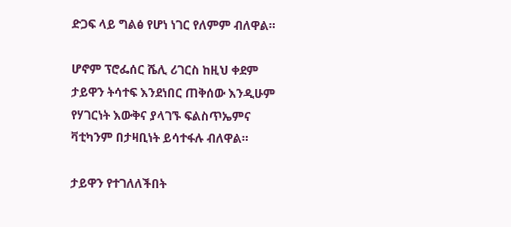ድጋፍ ላይ ግልፅ የሆነ ነገር የለምም ብለዋል።

ሆኖም ፕሮፌሰር ሼሊ ሪገርስ ከዚህ ቀደም ታይዋን ትሳተፍ እንደነበር ጠቅሰው እንዲሁም የሃገርነት እውቅና ያላገኙ ፍልስጥኤምና ቫቲካንም በታዛቢነት ይሳተፋሉ ብለዋል።

ታይዋን የተገለለችበት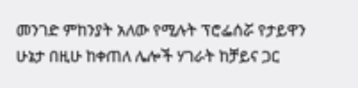መንገድ ምከንያት አለው የሚሉት ፕሮፌሰሯ የታይዋን ሁኔታ በዚሁ ከቀጠለ ሌሎች ሃገራት ከቻይና ጋር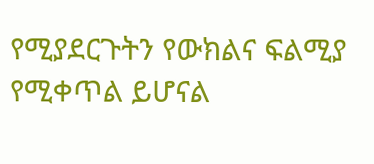የሚያደርጉትን የውክልና ፍልሚያ የሚቀጥል ይሆናል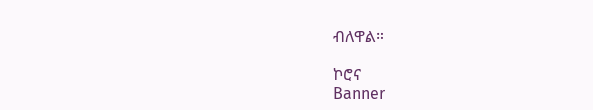ብለዋል።

ኮሮና
Banner